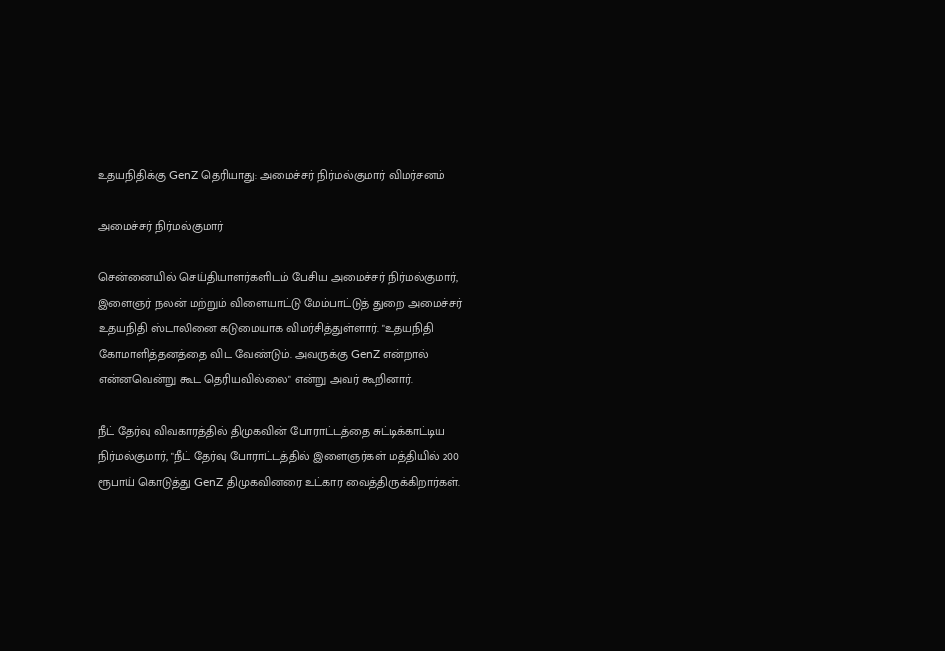உதயநிதிக்கு GenZ தெரியாது: அமைச்சர் நிர்மல்குமார் விமர்சனம்

அமைச்சர் நிர்மல்குமார்

சென்னையில் செய்தியாளர்களிடம் பேசிய அமைச்சர் நிர்மல்குமார், இளைஞர் நலன் மற்றும் விளையாட்டு மேம்பாட்டுத் துறை அமைச்சர் உதயநிதி ஸ்டாலினை கடுமையாக விமர்சித்துள்ளார். "உதயநிதி கோமாளித்தனத்தை விட வேண்டும். அவருக்கு GenZ என்றால் என்னவென்று கூட தெரியவில்லை" என்று அவர் கூறினார்.

நீட் தேர்வு விவகாரத்தில் திமுகவின் போராட்டத்தை சுட்டிக்காட்டிய நிர்மல்குமார், "நீட் தேர்வு போராட்டத்தில் இளைஞர்கள் மத்தியில் 200 ரூபாய் கொடுத்து GenZ திமுகவினரை உட்கார வைத்திருக்கிறார்கள்.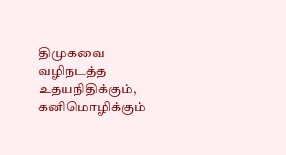திமுகவை வழிநடத்த உதயநிதிக்கும், கனிமொழிக்கும்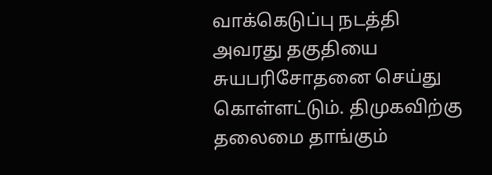வாக்கெடுப்பு நடத்தி அவரது தகுதியை சுயபரிசோதனை செய்து கொள்ளட்டும். திமுகவிற்கு தலைமை தாங்கும்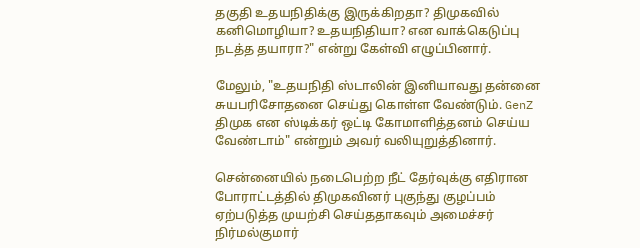தகுதி உதயநிதிக்கு இருக்கிறதா? திமுகவில் கனிமொழியா? உதயநிதியா? என வாக்கெடுப்பு நடத்த தயாரா?" என்று கேள்வி எழுப்பினார்.

மேலும், "உதயநிதி ஸ்டாலின் இனியாவது தன்னை சுயபரிசோதனை செய்து கொள்ள வேண்டும். GenZ திமுக என ஸ்டிக்கர் ஒட்டி கோமாளித்தனம் செய்ய வேண்டாம்" என்றும் அவர் வலியுறுத்தினார்.

சென்னையில் நடைபெற்ற நீட் தேர்வுக்கு எதிரான போராட்டத்தில் திமுகவினர் புகுந்து குழப்பம் ஏற்படுத்த முயற்சி செய்ததாகவும் அமைச்சர் நிர்மல்குமார்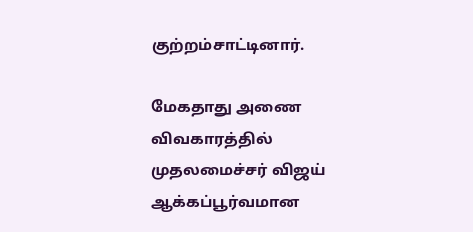குற்றம்சாட்டினார்.

மேகதாது அணை விவகாரத்தில் முதலமைச்சர் விஜய் ஆக்கப்பூர்வமான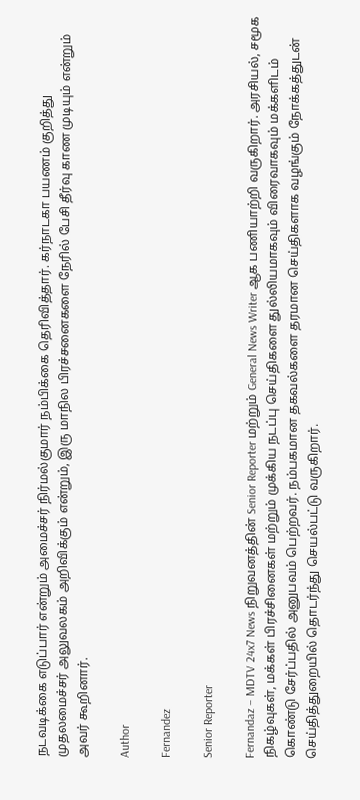நடவடிக்கை எடுப்பார் என்றும் அமைச்சர் நிர்மல்குமார் நம்பிக்கை தெரிவித்தார். கர்நாடகா பயணம் குறித்து முதலமைச்சர் அலுவலகம் அறிவிக்கும் என்றும், இரு மாநில பிரச்சனைகளை நேரில் பேசி தீர்வு காண முடியும் என்றும் அவர் கூறினார்.

Author

Fernandez

Senior Reporter

Fernandaz – MDTV 24x7 News நிறுவனத்தின் Senior Reporter மற்றும் General News Writer ஆக பணியாற்றி வருகிறார். அரசியல், சமூக நிகழ்வுகள், மக்கள் பிரச்சினைகள் மற்றும் முக்கிய நடப்பு செய்திகளை துல்லியமாகவும் விரைவாகவும் மக்களிடம் கொண்டு சேர்ப்பதில் அனுபவம் பெற்றவர். நம்பகமான தகவல்களை தரமான செய்திகளாக வழங்கும் நோக்கத்துடன் செய்தித்துறையில் தொடர்ந்து செயல்பட்டு வருகிறார்.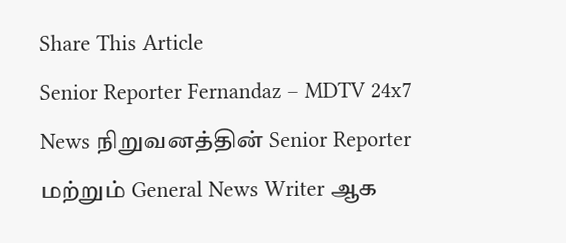Share This Article
Senior Reporter Fernandaz – MDTV 24x7 News நிறுவனத்தின் Senior Reporter மற்றும் General News Writer ஆக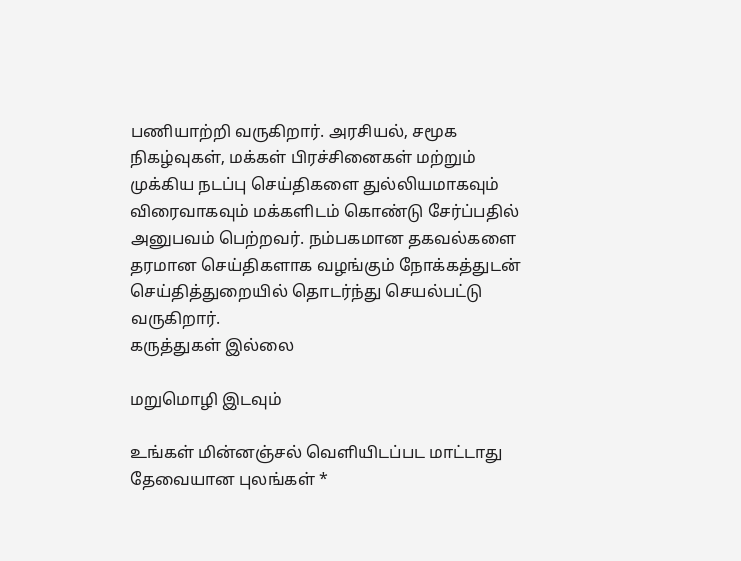பணியாற்றி வருகிறார். அரசியல், சமூக நிகழ்வுகள், மக்கள் பிரச்சினைகள் மற்றும் முக்கிய நடப்பு செய்திகளை துல்லியமாகவும் விரைவாகவும் மக்களிடம் கொண்டு சேர்ப்பதில் அனுபவம் பெற்றவர். நம்பகமான தகவல்களை தரமான செய்திகளாக வழங்கும் நோக்கத்துடன் செய்தித்துறையில் தொடர்ந்து செயல்பட்டு வருகிறார்.
கருத்துகள் இல்லை

மறுமொழி இடவும்

உங்கள் மின்னஞ்சல் வெளியிடப்பட மாட்டாது தேவையான புலங்கள் *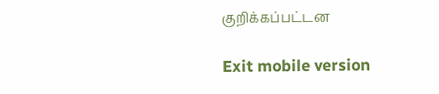குறிக்கப்பட்டன

Exit mobile version